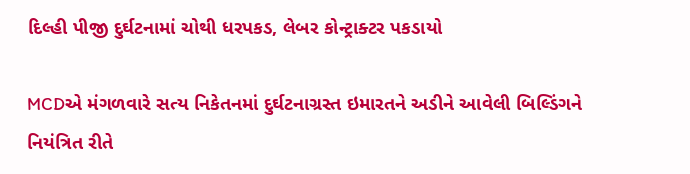દિલ્હી પીજી દુર્ઘટનામાં ચોથી ધરપકડ, લેબર કોન્ટ્રાક્ટર પકડાયો

MCDએ મંગળવારે સત્ય નિકેતનમાં દુર્ઘટનાગ્રસ્ત ઇમારતને અડીને આવેલી બિલ્ડિંગને નિયંત્રિત રીતે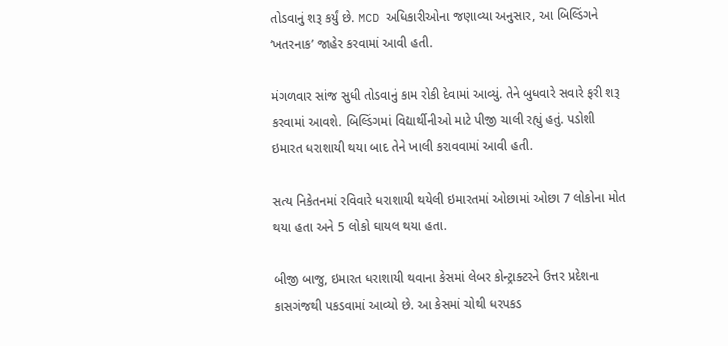તોડવાનું શરૂ કર્યું છે. MCD અધિકારીઓના જણાવ્યા અનુસાર, આ બિલ્ડિંગને ‘ખતરનાક’ જાહેર કરવામાં આવી હતી.

મંગળવાર સાંજ સુધી તોડવાનું કામ રોકી દેવામાં આવ્યું. તેને બુધવારે સવારે ફરી શરૂ કરવામાં આવશે. બિલ્ડિંગમાં વિદ્યાર્થીનીઓ માટે પીજી ચાલી રહ્યું હતું. પડોશી ઇમારત ધરાશાયી થયા બાદ તેને ખાલી કરાવવામાં આવી હતી.

સત્ય નિકેતનમાં રવિવારે ધરાશાયી થયેલી ઇમારતમાં ઓછામાં ઓછા 7 લોકોના મોત થયા હતા અને 5 લોકો ઘાયલ થયા હતા.

બીજી બાજુ, ઇમારત ધરાશાયી થવાના કેસમાં લેબર કોન્ટ્રાક્ટરને ઉત્તર પ્રદેશના કાસગંજથી પકડવામાં આવ્યો છે. આ કેસમાં ચોથી ધરપકડ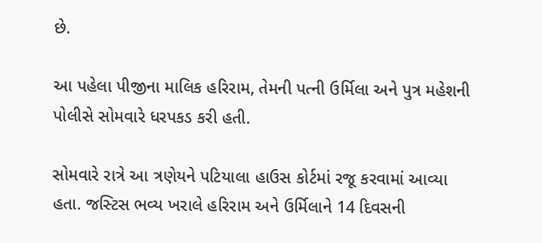છે.

આ પહેલા પીજીના માલિક હરિરામ, તેમની પત્ની ઉર્મિલા અને પુત્ર મહેશની પોલીસે સોમવારે ધરપકડ કરી હતી.

સોમવારે રાત્રે આ ત્રણેયને પટિયાલા હાઉસ કોર્ટમાં રજૂ કરવામાં આવ્યા હતા. જસ્ટિસ ભવ્ય ખરાલે હરિરામ અને ઉર્મિલાને 14 દિવસની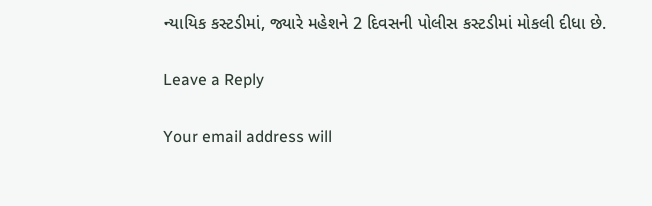ન્યાયિક કસ્ટડીમાં, જ્યારે મહેશને 2 દિવસની પોલીસ કસ્ટડીમાં મોકલી દીધા છે.

Leave a Reply

Your email address will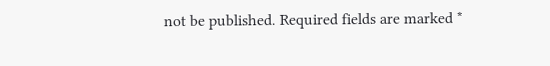not be published. Required fields are marked *